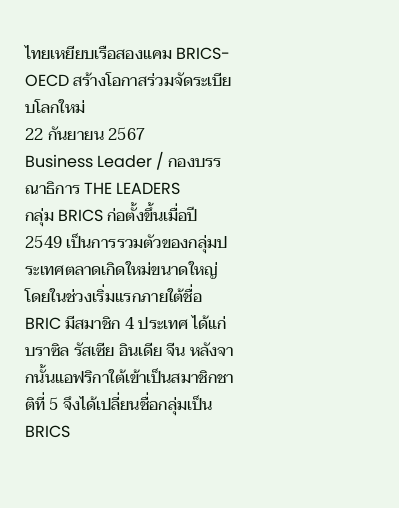ไทยเหยียบเรือสองแคม BRICS-OECD สร้างโอกาสร่วมจัดระเบียบโลกใหม่
22 กันยายน 2567
Business Leader / กองบรรณาธิการ THE LEADERS
กลุ่ม BRICS ก่อตั้งขึ้นเมื่อปี 2549 เป็นการรวมตัวของกลุ่มประเทศตลาดเกิดใหม่ขนาดใหญ่ โดยในช่วงเริ่มแรกภายใต้ชื่อ BRIC มีสมาชิก 4 ประเทศ ได้แก่ บราซิล รัสเซีย อินเดีย จีน หลังจากนั้นแอฟริกาใต้เข้าเป็นสมาชิกชาติที่ 5 จึงได้เปลี่ยนชื่อกลุ่มเป็น BRICS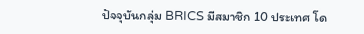ปัจจุบันกลุ่ม BRICS มีสมาชิก 10 ประเทศ โด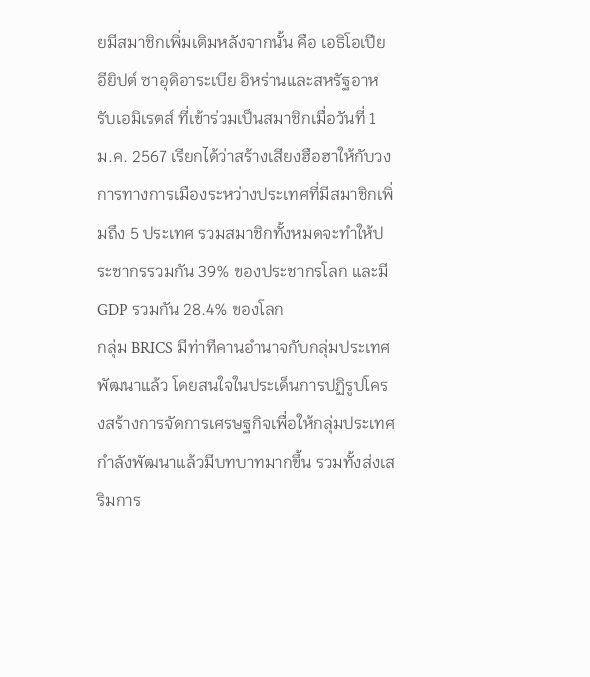ยมีสมาชิกเพิ่มเติมหลังจากนั้น คือ เอธิโอเปีย อียิปต์ ซาอุดิอาระเบีย อิหร่านและสหรัฐอาหรับเอมิเรตส์ ที่เข้าร่วมเป็นสมาชิกเมื่อวันที่ 1 ม.ค. 2567 เรียกได้ว่าสร้างเสียงฮือฮาให้กับวงการทางการเมืองระหว่างประเทศที่มีสมาชิกเพิ่มถึง 5 ประเทศ รวมสมาชิกทั้งหมดจะทำให้ประชากรรวมกัน 39% ของประชากรโลก และมี GDP รวมกัน 28.4% ของโลก
กลุ่ม BRICS มีท่าทีคานอำนาจกับกลุ่มประเทศพัฒนาแล้ว โดยสนใจในประเด็นการปฏิรูปโครงสร้างการจัดการเศรษฐกิจเพื่อให้กลุ่มประเทศกำลังพัฒนาแล้วมีบทบาทมากขึ้น รวมทั้งส่งเสริมการ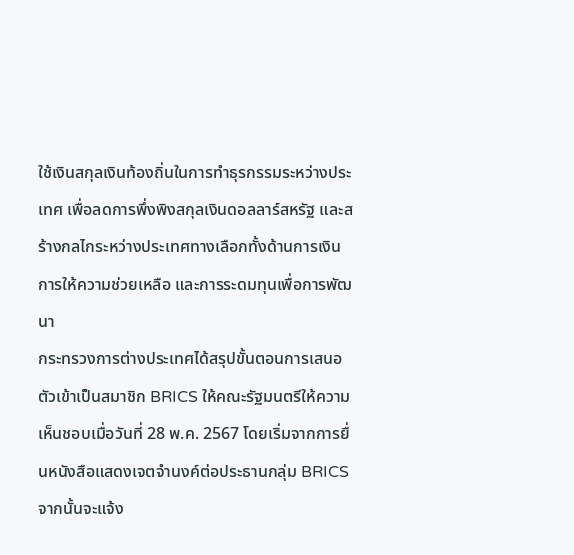ใช้เงินสกุลเงินท้องถิ่นในการทำธุรกรรมระหว่างประเทศ เพื่อลดการพึ่งพิงสกุลเงินดอลลาร์สหรัฐ และสร้างกลไกระหว่างประเทศทางเลือกทั้งด้านการเงิน การให้ความช่วยเหลือ และการระดมทุนเพื่อการพัฒนา
กระทรวงการต่างประเทศได้สรุปขั้นตอนการเสนอตัวเข้าเป็นสมาชิก BRICS ให้คณะรัฐมนตรีให้ความเห็นชอบเมื่อวันที่ 28 พ.ค. 2567 โดยเริ่มจากการยื่นหนังสือแสดงเจตจำนงค์ต่อประธานกลุ่ม BRICS จากนั้นจะแจ้ง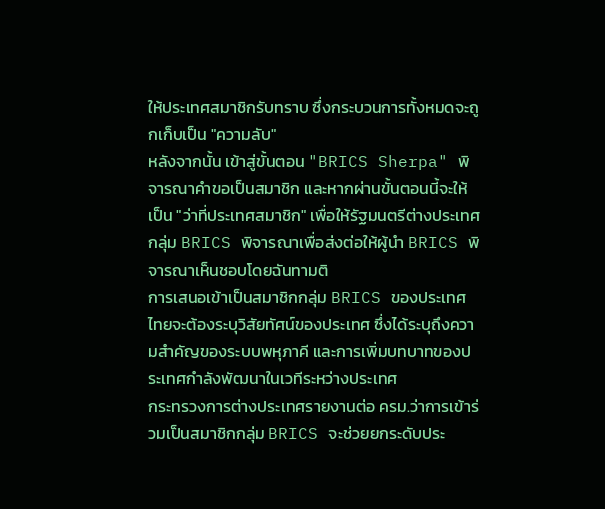ให้ประเทศสมาชิกรับทราบ ซึ่งกระบวนการทั้งหมดจะถูกเก็บเป็น "ความลับ"
หลังจากนั้น เข้าสู่ขั้นตอน "BRICS Sherpa" พิจารณาคำขอเป็นสมาชิก และหากผ่านขั้นตอนนี้จะให้เป็น "ว่าที่ประเทศสมาชิก" เพื่อให้รัฐมนตรีต่างประเทศกลุ่ม BRICS พิจารณาเพื่อส่งต่อให้ผู้นำ BRICS พิจารณาเห็นชอบโดยฉันทามติ
การเสนอเข้าเป็นสมาชิกกลุ่ม BRICS ของประเทศไทยจะต้องระบุวิสัยทัศน์ของประเทศ ซึ่งได้ระบุถึงความสำคัญของระบบพหุภาคี และการเพิ่มบทบาทของประเทศกำลังพัฒนาในเวทีระหว่างประเทศ
กระทรวงการต่างประเทศรายงานต่อ ครม.ว่าการเข้าร่วมเป็นสมาชิกกลุ่ม BRICS จะช่วยยกระดับประ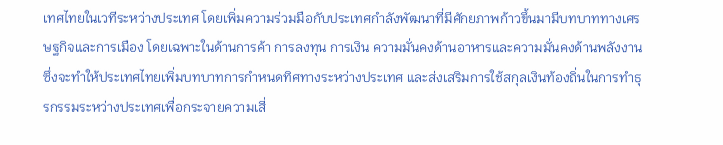เทศไทยในเวทีระหว่างประเทศ โดยเพิ่มความร่วมมือกับประเทศกำลังพัฒนาที่มีศักยภาพก้าวขึ้นมามีบทบาททางเศรษฐกิจและการเมือง โดยเฉพาะในด้านการค้า การลงทุน การเงิน ความมั่นคงด้านอาหารและความมั่นคงด้านพลังงาน ซึ่งจะทำให้ประเทศไทยเพิ่มบทบาทการกำหนดทิศทางระหว่างประเทศ และส่งเสริมการใช้สกุลเงินท้องถิ่นในการทำธุรกรรมระหว่างประเทศเพื่อกระจายความเสี่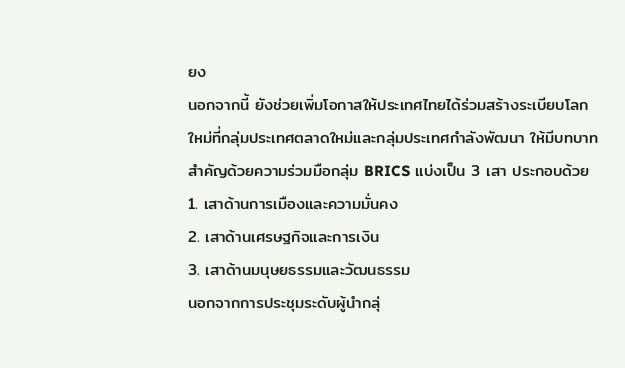ยง
นอกจากนี้ ยังช่วยเพิ่มโอกาสให้ประเทศไทยได้ร่วมสร้างระเบียบโลกใหม่ที่กลุ่มประเทศตลาดใหม่และกลุ่มประเทศกำลังพัฒนา ให้มีบทบาทสำคัญด้วยความร่วมมือกลุ่ม BRICS แบ่งเป็น 3 เสา ประกอบด้วย
1. เสาด้านการเมืองและความมั่นคง
2. เสาด้านเศรษฐกิจและการเงิน
3. เสาด้านมนุษยธรรมและวัฒนธรรม
นอกจากการประชุมระดับผู้นำกลุ่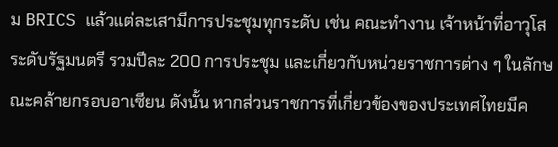ม BRICS แล้วแต่ละเสามีการประชุมทุกระดับ เช่น คณะทำงาน เจ้าหน้าที่อาวุโส ระดับรัฐมนตรี รวมปีละ 200 การประชุม และเกี่ยวกับหน่วยราชการต่าง ๆ ในลักษณะคล้ายกรอบอาเซียน ดังนั้น หากส่วนราชการที่เกี่ยวข้องของประเทศไทยมีค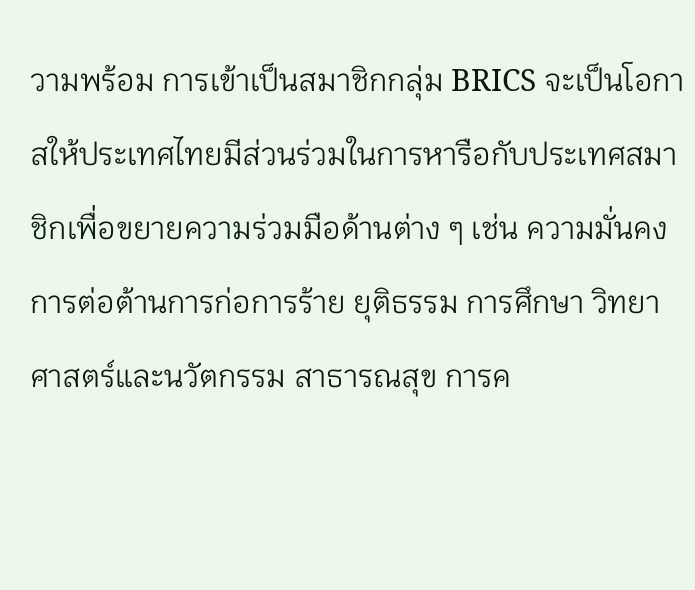วามพร้อม การเข้าเป็นสมาชิกกลุ่ม BRICS จะเป็นโอกาสให้ประเทศไทยมีส่วนร่วมในการหารือกับประเทศสมาชิกเพื่อขยายความร่วมมือด้านต่าง ๆ เช่น ความมั่นคง การต่อต้านการก่อการร้าย ยุติธรรม การศึกษา วิทยาศาสตร์และนวัตกรรม สาธารณสุข การค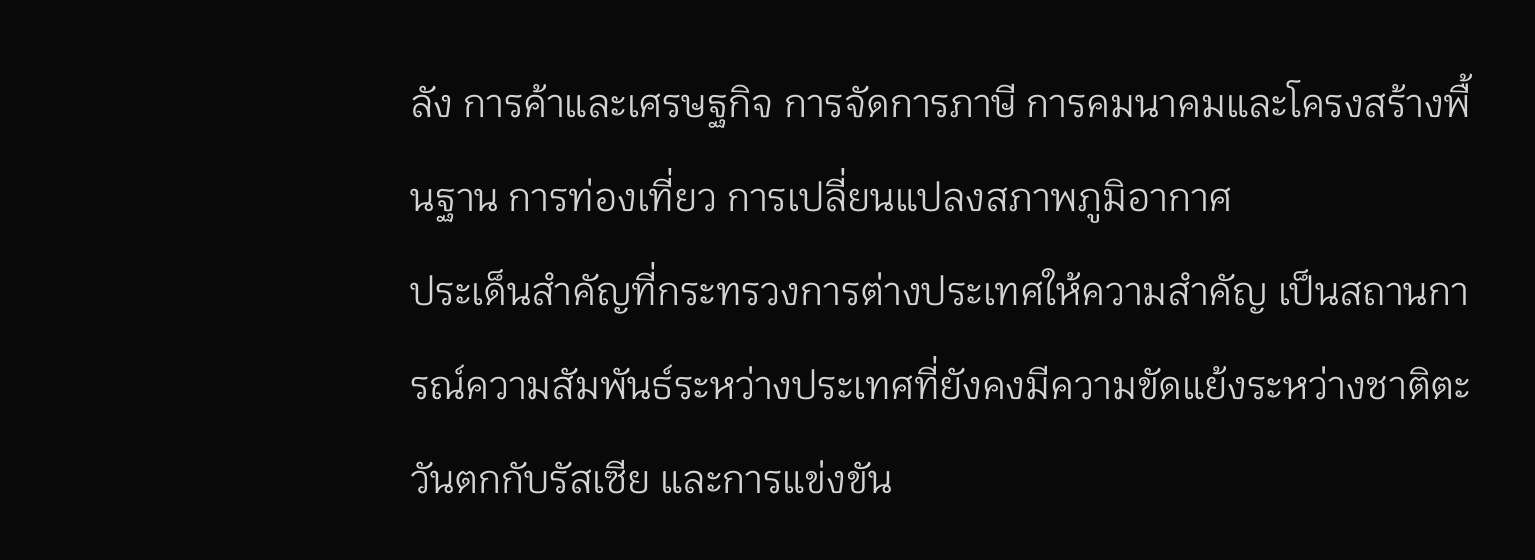ลัง การค้าและเศรษฐกิจ การจัดการภาษี การคมนาคมและโครงสร้างพื้นฐาน การท่องเที่ยว การเปลี่ยนแปลงสภาพภูมิอากาศ
ประเด็นสำคัญที่กระทรวงการต่างประเทศให้ความสำคัญ เป็นสถานการณ์ความสัมพันธ์ระหว่างประเทศที่ยังคงมีความขัดแย้งระหว่างชาติตะวันตกกับรัสเซีย และการแข่งขัน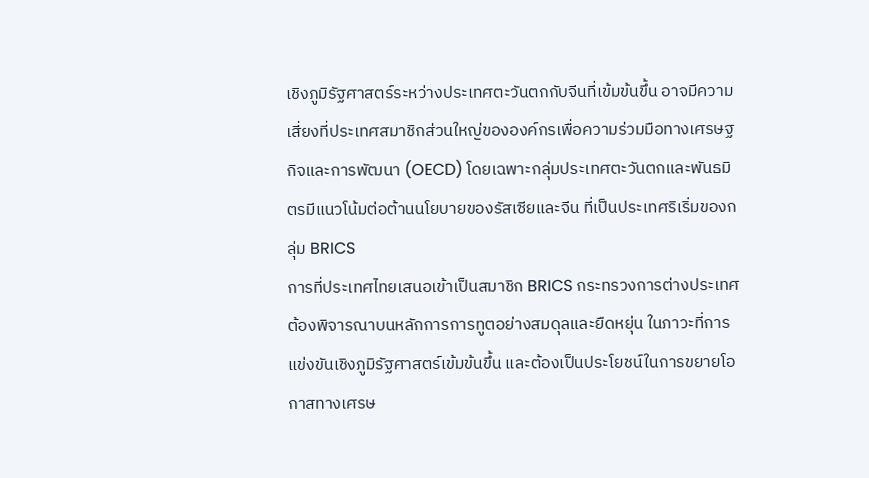เชิงภูมิรัฐศาสตร์ระหว่างประเทศตะวันตกกับจีนที่เข้มข้นขึ้น อาจมีความเสี่ยงที่ประเทศสมาชิกส่วนใหญ่ขององค์กรเพื่อความร่วมมือทางเศรษฐกิจและการพัฒนา (OECD) โดยเฉพาะกลุ่มประเทศตะวันตกและพันธมิตรมีแนวโน้มต่อต้านนโยบายของรัสเซียและจีน ที่เป็นประเทศริเริ่มของกลุ่ม BRICS
การที่ประเทศไทยเสนอเข้าเป็นสมาชิก BRICS กระทรวงการต่างประเทศต้องพิจารณาบนหลักการการทูตอย่างสมดุลและยืดหยุ่น ในภาวะที่การแข่งขันเชิงภูมิรัฐศาสตร์เข้มข้นขึ้น และต้องเป็นประโยชน์ในการขยายโอกาสทางเศรษ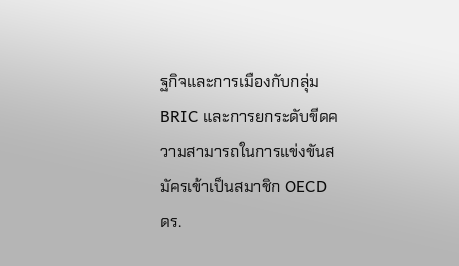ฐกิจและการเมืองกับกลุ่ม BRIC และการยกระดับขีดความสามารถในการแข่งขันสมัครเข้าเป็นสมาชิก OECD
ดร.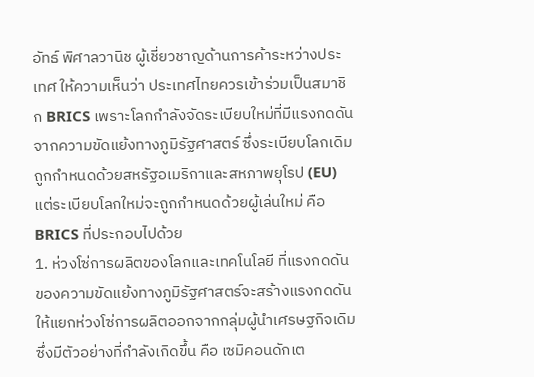อัทธ์ พิศาลวานิช ผู้เชี่ยวชาญด้านการค้าระหว่างประเทศ ให้ความเห็นว่า ประเทศไทยควรเข้าร่วมเป็นสมาชิก BRICS เพราะโลกกำลังจัดระเบียบใหม่ที่มีแรงกดดันจากความขัดแย้งทางภูมิรัฐศาสตร์ ซึ่งระเบียบโลกเดิมถูกกำหนดด้วยสหรัฐอเมริกาและสหภาพยุโรป (EU) แต่ระเบียบโลกใหม่จะถูกกำหนดด้วยผู้เล่นใหม่ คือ BRICS ที่ประกอบไปด้วย
1. ห่วงโซ่การผลิตของโลกและเทคโนโลยี ที่แรงกดดันของความขัดแย้งทางภูมิรัฐศาสตร์จะสร้างแรงกดดันให้แยกห่วงโซ่การผลิตออกจากกลุ่มผู้นำเศรษฐกิจเดิม ซึ่งมีตัวอย่างที่กำลังเกิดขึ้น คือ เซมิคอนดักเต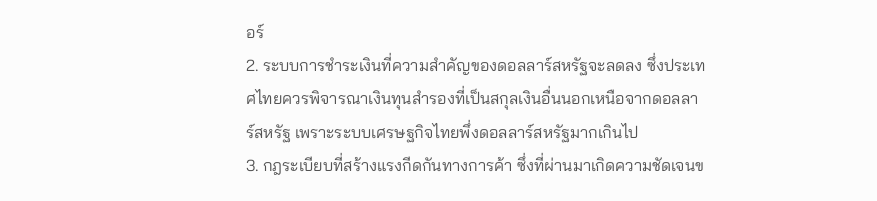อร์
2. ระบบการชำระเงินที่ความสำคัญของดอลลาร์สหรัฐจะลดลง ซึ่งประเทศไทยควรพิจารณาเงินทุนสำรองที่เป็นสกุลเงินอื่นนอกเหนือจากดอลลาร์สหรัฐ เพราะระบบเศรษฐกิจไทยพึ่งดอลลาร์สหรัฐมากเกินไป
3. กฎระเบียบที่สร้างแรงกีดกันทางการค้า ซึ่งที่ผ่านมาเกิดความชัดเจนข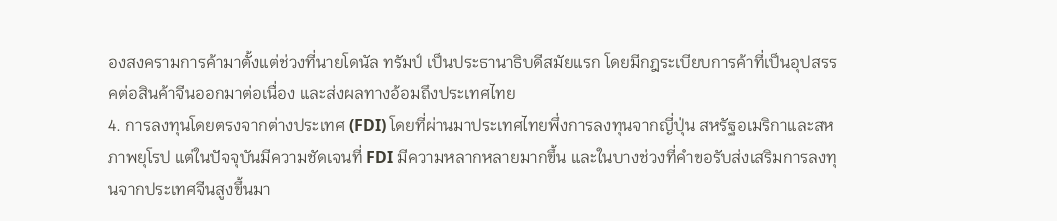องสงครามการค้ามาตั้งแต่ช่วงที่นายโดนัล ทรัมป์ เป็นประธานาธิบดีสมัยแรก โดยมีกฎระเบียบการค้าที่เป็นอุปสรรคต่อสินค้าจีนออกมาต่อเนื่อง และส่งผลทางอ้อมถึงประเทศไทย
4. การลงทุนโดยตรงจากต่างประเทศ (FDI) โดยที่ผ่านมาประเทศไทยพึ่งการลงทุนจากญี่ปุ่น สหรัฐอเมริกาและสหภาพยุโรป แต่ในปัจจุบันมีความชัดเจนที่ FDI มีความหลากหลายมากขึ้น และในบางช่วงที่คำขอรับส่งเสริมการลงทุนจากประเทศจีนสูงขึ้นมา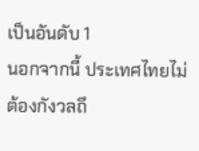เป็นอันดับ 1
นอกจากนี้ ประเทศไทยไม่ต้องกังวลถึ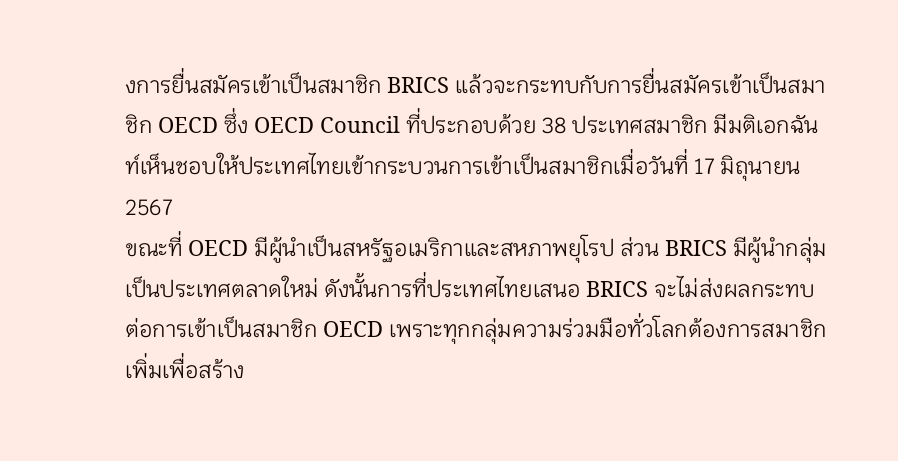งการยื่นสมัครเข้าเป็นสมาชิก BRICS แล้วจะกระทบกับการยื่นสมัครเข้าเป็นสมาชิก OECD ซึ่ง OECD Council ที่ประกอบด้วย 38 ประเทศสมาชิก มีมติเอกฉันท์เห็นชอบให้ประเทศไทยเข้ากระบวนการเข้าเป็นสมาชิกเมื่อวันที่ 17 มิถุนายน 2567
ขณะที่ OECD มีผู้นำเป็นสหรัฐอเมริกาและสหภาพยุโรป ส่วน BRICS มีผู้นำกลุ่มเป็นประเทศตลาดใหม่ ดังนั้นการที่ประเทศไทยเสนอ BRICS จะไม่ส่งผลกระทบต่อการเข้าเป็นสมาชิก OECD เพราะทุกกลุ่มความร่วมมือทั่วโลกต้องการสมาชิกเพิ่มเพื่อสร้าง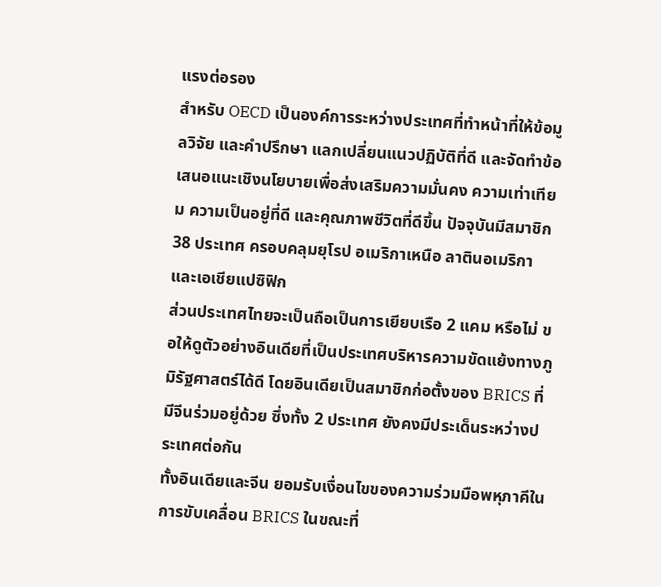แรงต่อรอง
สำหรับ OECD เป็นองค์การระหว่างประเทศที่ทำหน้าที่ให้ข้อมูลวิจัย และคำปรึกษา แลกเปลี่ยนแนวปฏิบัติที่ดี และจัดทำข้อเสนอแนะเชิงนโยบายเพื่อส่งเสริมความมั่นคง ความเท่าเทียม ความเป็นอยู่ที่ดี และคุณภาพชีวิตที่ดีขึ้น ปัจจุบันมีสมาชิก 38 ประเทศ ครอบคลุมยุโรป อเมริกาเหนือ ลาตินอเมริกาและเอเชียแปซิฟิก
ส่วนประเทศไทยจะเป็นถือเป็นการเยียบเรือ 2 แคม หรือไม่ ขอให้ดูตัวอย่างอินเดียที่เป็นประเทศบริหารความขัดแย้งทางภูมิรัฐศาสตร์ได้ดี โดยอินเดียเป็นสมาชิกก่อตั้งของ BRICS ที่มีจีนร่วมอยู่ด้วย ซึ่งทั้ง 2 ประเทศ ยังคงมีประเด็นระหว่างประเทศต่อกัน
ทั้งอินเดียและจีน ยอมรับเงื่อนไขของความร่วมมือพหุภาคีในการขับเคลื่อน BRICS ในขณะที่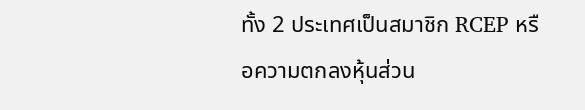ทั้ง 2 ประเทศเป็นสมาชิก RCEP หรือความตกลงหุ้นส่วน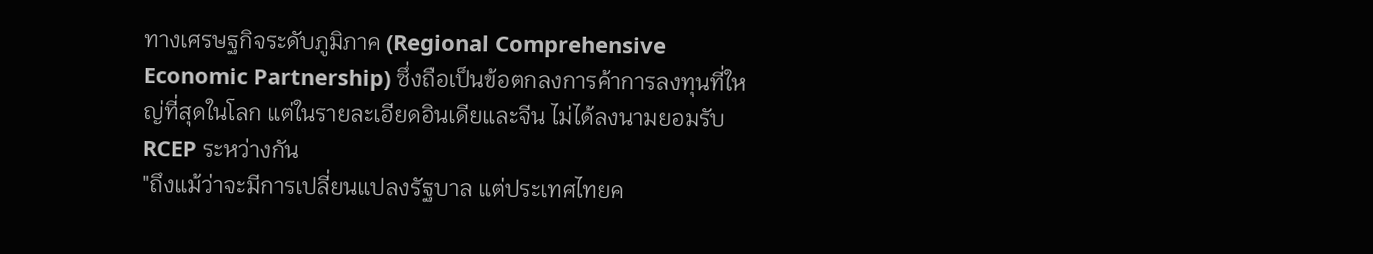ทางเศรษฐกิจระดับภูมิภาค (Regional Comprehensive Economic Partnership) ซึ่งถือเป็นข้อตกลงการค้าการลงทุนที่ใหญ่ที่สุดในโลก แต่ในรายละเอียดอินเดียและจีน ไม่ได้ลงนามยอมรับ RCEP ระหว่างกัน
"ถึงแม้ว่าจะมีการเปลี่ยนแปลงรัฐบาล แต่ประเทศไทยค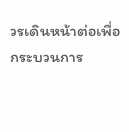วรเดินหน้าต่อเพื่อกระบวนการ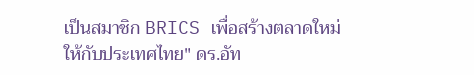เป็นสมาชิก BRICS เพื่อสร้างตลาดใหม่ให้กับประเทศไทย" ดร.อัท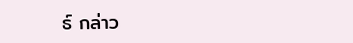ธ์ กล่าว